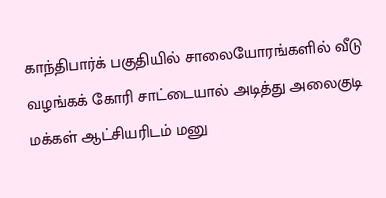காந்திபார்க் பகுதியில் சாலையோரங்களில் வீடு வழங்கக் கோரி சாட்டையால் அடித்து அலைகுடி மக்கள் ஆட்சியரிடம் மனு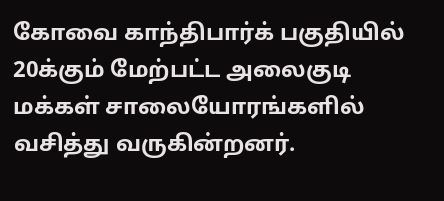கோவை காந்திபார்க் பகுதியில் 20க்கும் மேற்பட்ட அலைகுடி மக்கள் சாலையோரங்களில் வசித்து வருகின்றனர்.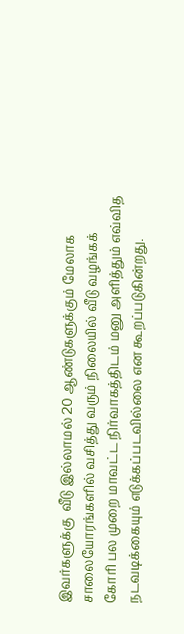இவர்களுக்கு  வீடு இல்லாமல் 20 ஆண்டுகளுக்கும் மேலாக சாலையோரங்களில் வசித்து வரும் நிலையில் வீடு வழங்கக் கோரி பல முறை மாவட்ட நிர்வாகத்திடம் மனு அளித்தும் எவ்வித நடவடிக்கையும் எடுக்கப்படவில்லை என கூறப்படுகின்றது.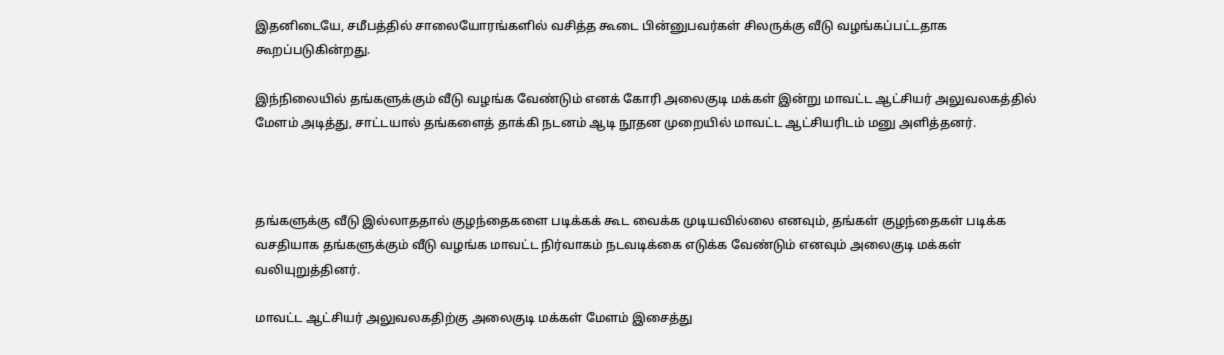இதனிடையே, சமீபத்தில் சாலையோரங்களில் வசித்த கூடை பின்னுபவர்கள் சிலருக்கு வீடு வழங்கப்பட்டதாக கூறப்படுகின்றது.

இந்நிலையில் தங்களுக்கும் வீடு வழங்க வேண்டும் எனக் கோரி அலைகுடி மக்கள் இன்று மாவட்ட ஆட்சியர் அலுவலகத்தில் மேளம் அடித்து, சாட்டயால் தங்களைத் தாக்கி நடனம் ஆடி நூதன முறையில் மாவட்ட ஆட்சியரிடம் மனு அளித்தனர்.



தங்களுக்கு வீடு இல்லாததால் குழந்தைகளை படிக்கக் கூட வைக்க முடியவில்லை எனவும், தங்கள் குழந்தைகள் படிக்க வசதியாக தங்களுக்கும் வீடு வழங்க மாவட்ட நிர்வாகம் நடவடிக்கை எடுக்க வேண்டும் எனவும் அலைகுடி மக்கள் வலியுறுத்தினர்.

மாவட்ட ஆட்சியர் அலுவலகதிற்கு அலைகுடி மக்கள் மேளம் இசைத்து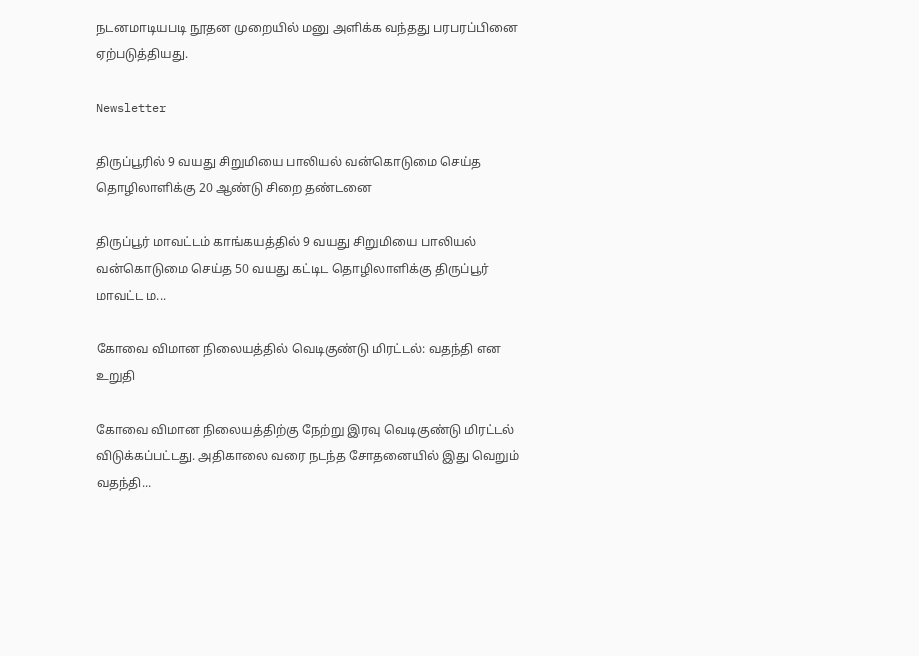நடனமாடியபடி நூதன முறையில் மனு அளிக்க வந்தது பரபரப்பினை ஏற்படுத்தியது.

Newsletter

திருப்பூரில் 9 வயது சிறுமியை பாலியல் வன்கொடுமை செய்த தொழிலாளிக்கு 20 ஆண்டு சிறை தண்டனை

திருப்பூர் மாவட்டம் காங்கயத்தில் 9 வயது சிறுமியை பாலியல் வன்கொடுமை செய்த 50 வயது கட்டிட தொழிலாளிக்கு திருப்பூர் மாவட்ட ம...

கோவை விமான நிலையத்தில் வெடிகுண்டு மிரட்டல்: வதந்தி என உறுதி

கோவை விமான நிலையத்திற்கு நேற்று இரவு வெடிகுண்டு மிரட்டல் விடுக்கப்பட்டது. அதிகாலை வரை நடந்த சோதனையில் இது வெறும் வதந்தி...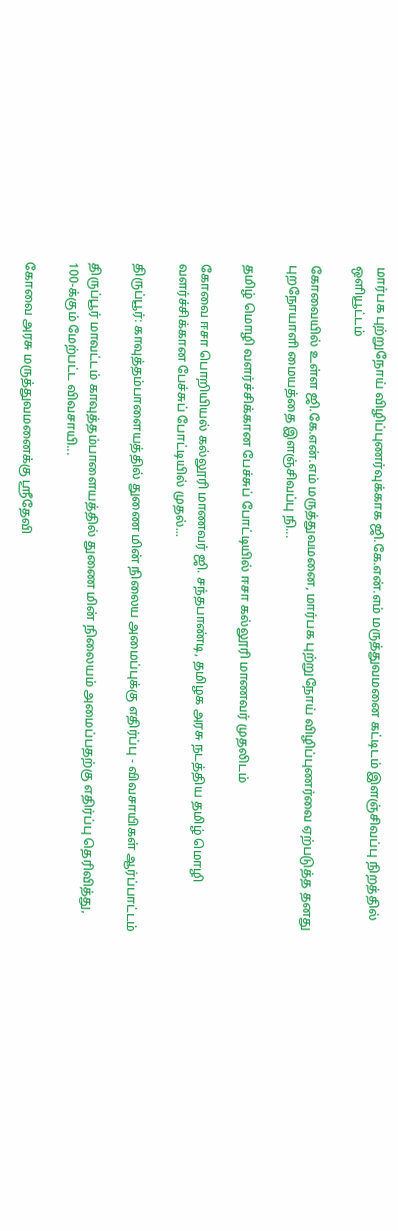மார்பக புற்றுநோய் விழிப்புணர்வுக்காக ஜி.கே.என்.எம் மருத்துவமனை கட்டிடம் இளஞ்சிவப்பு நிறத்தில் ஒளியூட்டம்

கோவையில் உள்ள ஜி.கே.என்.எம் மருத்துவமனை, மார்பக புற்றுநோய் விழிப்புணர்வை ஏற்படுத்த தனது புறநோயாளி மையத்தை இளஞ்சிவப்பு நி...

தமிழ் மொழி வளர்ச்சிக்கான பேச்சுப் போட்டியில் ஈசா கல்லூரி மாணவர் முதலிடம்

கோவை ஈசா பொறியியல் கல்லூரி மாணவர் ஜி. சந்தபாண்டி, தமிழக அரசு நடத்திய தமிழ் மொழி வளர்ச்சிக்கான பேச்சுப் போட்டியில் முதல்...

திருப்பூர்: காவுத்தம்பாளையத்தில் துணை மின் நிலைய அமைப்புக்கு எதிர்ப்பு - விவசாயிகள் ஆர்ப்பாட்டம்

திருப்பூர் மாவட்டம் காவுத்தம்பாளையத்தில் துணை மின் நிலையம் அமைப்பதற்கு எதிர்ப்பு தெரிவித்து, 100-க்கும் மேற்பட்ட விவசாயி...

கோவை அரசு மருத்துவமனைக்கு ஸ்ரீதேவி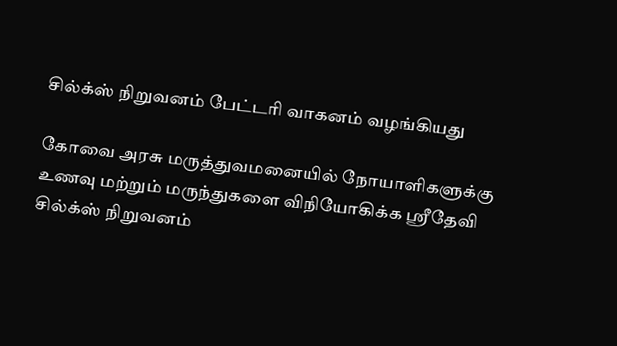சில்க்ஸ் நிறுவனம் பேட்டரி வாகனம் வழங்கியது

கோவை அரசு மருத்துவமனையில் நோயாளிகளுக்கு உணவு மற்றும் மருந்துகளை விநியோகிக்க ஸ்ரீதேவி சில்க்ஸ் நிறுவனம்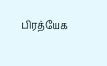பிரத்யேக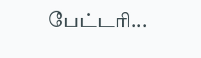பேட்டரி...